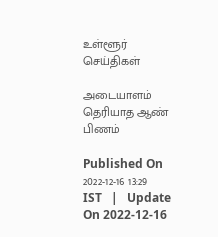உள்ளூர் செய்திகள்

அடையாளம் தெரியாத ஆண் பிணம்

Published On 2022-12-16 13:29 IST   |   Update On 2022-12-16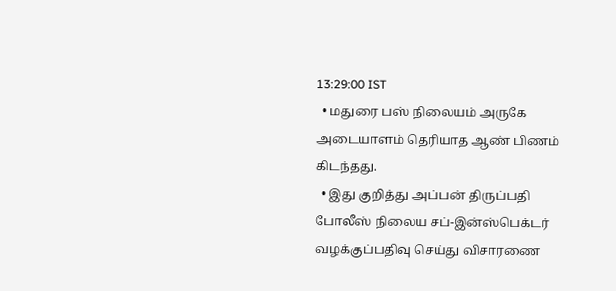13:29:00 IST
  • மதுரை பஸ் நிலையம் அருகே அடையாளம் தெரியாத ஆண் பிணம் கிடந்தது.
  • இது குறித்து அப்பன் திருப்பதி போலீஸ் நிலைய சப்-இன்ஸ்பெக்டர் வழக்குப்பதிவு செய்து விசாரணை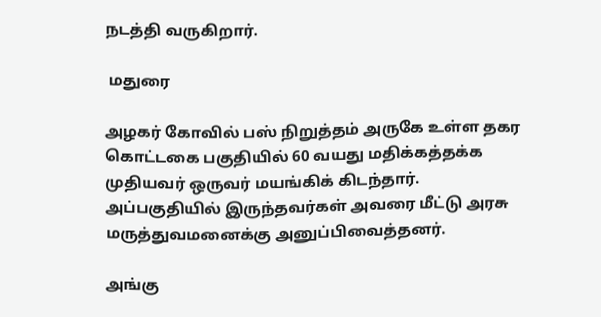நடத்தி வருகிறார்.

 மதுரை

அழகர் கோவில் பஸ் நிறுத்தம் அருகே உள்ள தகர கொட்டகை பகுதியில் 60 வயது மதிக்கத்தக்க முதியவர் ஒருவர் மயங்கிக் கிடந்தார். அப்பகுதியில் இருந்தவர்கள் அவரை மீட்டு அரசு மருத்துவமனைக்கு அனுப்பிவைத்தனர்.

அங்கு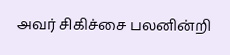அவர் சிகிச்சை பலனின்றி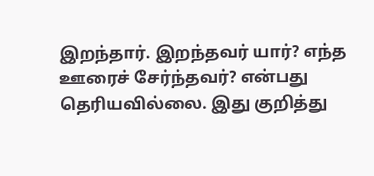இறந்தார். இறந்தவர் யார்? எந்த ஊரைச் சேர்ந்தவர்? என்பது தெரியவில்லை. இது குறித்து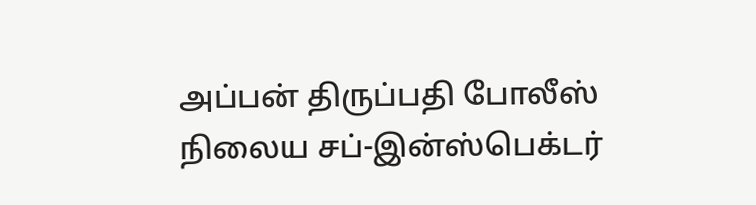அப்பன் திருப்பதி போலீஸ் நிலைய சப்-இன்ஸ்பெக்டர்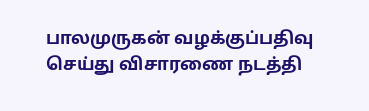பாலமுருகன் வழக்குப்பதிவு செய்து விசாரணை நடத்தி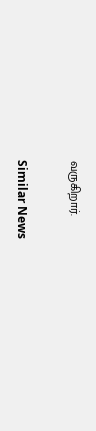வருகிறார்.

Similar News